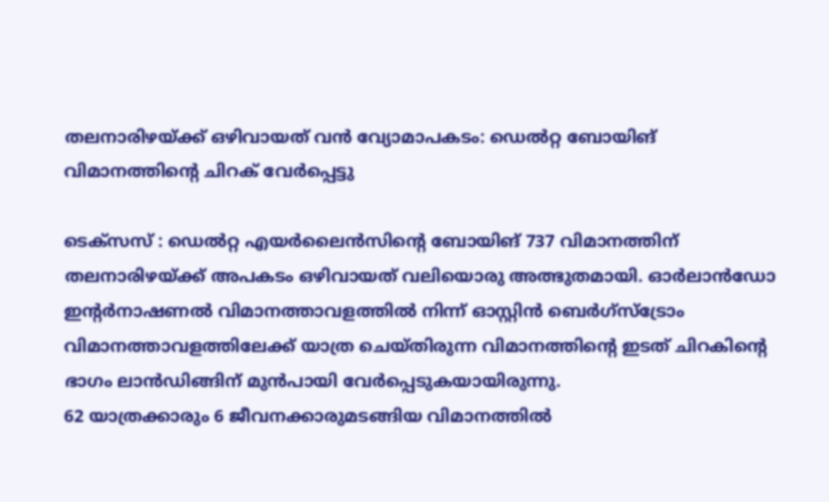തലനാരിഴയ്ക്ക് ഒഴിവായത് വൻ വ്യോമാപകടം: ഡെൽറ്റ ബോയിങ് വിമാനത്തിന്റെ ചിറക് വേർപ്പെട്ടു

ടെക്സസ് : ഡെൽറ്റ എയർലൈൻസിന്റെ ബോയിങ് 737 വിമാനത്തിന് തലനാരിഴയ്ക്ക് അപകടം ഒഴിവായത് വലിയൊരു അത്ഭുതമായി. ഓർലാൻഡോ ഇന്റർനാഷണൽ വിമാനത്താവളത്തിൽ നിന്ന് ഓസ്റ്റിൻ ബെർഗ്സ്ട്രോം വിമാനത്താവളത്തിലേക്ക് യാത്ര ചെയ്തിരുന്ന വിമാനത്തിന്റെ ഇടത് ചിറകിന്റെ ഭാഗം ലാൻഡിങ്ങിന് മുൻപായി വേർപ്പെടുകയായിരുന്നു.
62 യാത്രക്കാരും 6 ജീവനക്കാരുമടങ്ങിയ വിമാനത്തിൽ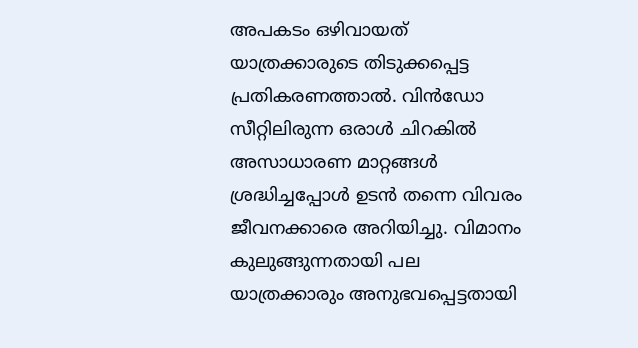അപകടം ഒഴിവായത് യാത്രക്കാരുടെ തിടുക്കപ്പെട്ട പ്രതികരണത്താൽ. വിൻഡോ സീറ്റിലിരുന്ന ഒരാൾ ചിറകിൽ അസാധാരണ മാറ്റങ്ങൾ ശ്രദ്ധിച്ചപ്പോൾ ഉടൻ തന്നെ വിവരം ജീവനക്കാരെ അറിയിച്ചു. വിമാനം കുലുങ്ങുന്നതായി പല യാത്രക്കാരും അനുഭവപ്പെട്ടതായി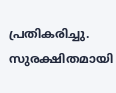പ്രതികരിച്ചു.
സുരക്ഷിതമായി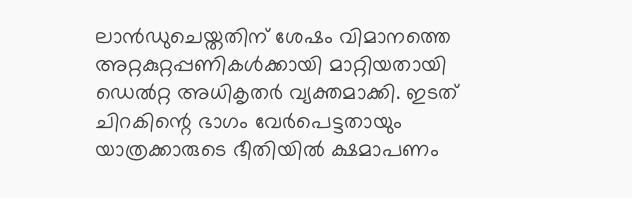ലാൻഡുചെയ്തതിന് ശേഷം വിമാനത്തെ അറ്റകുറ്റപ്പണികൾക്കായി മാറ്റിയതായി ഡെൽറ്റ അധികൃതർ വ്യക്തമാക്കി. ഇടത് ചിറകിന്റെ ഭാഗം വേർപെട്ടതായും യാത്രക്കാരുടെ ഭീതിയിൽ ക്ഷമാപണം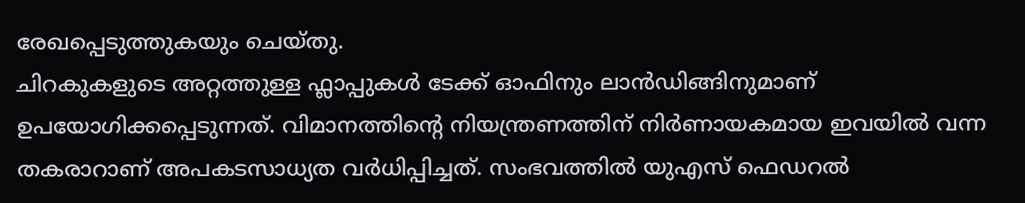രേഖപ്പെടുത്തുകയും ചെയ്തു.
ചിറകുകളുടെ അറ്റത്തുള്ള ഫ്ലാപ്പുകൾ ടേക്ക് ഓഫിനും ലാൻഡിങ്ങിനുമാണ് ഉപയോഗിക്കപ്പെടുന്നത്. വിമാനത്തിന്റെ നിയന്ത്രണത്തിന് നിർണായകമായ ഇവയിൽ വന്ന തകരാറാണ് അപകടസാധ്യത വർധിപ്പിച്ചത്. സംഭവത്തിൽ യുഎസ് ഫെഡറൽ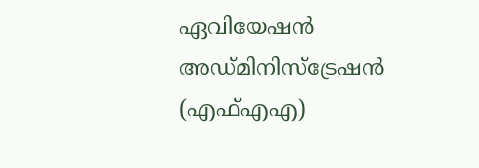ഏവിയേഷൻ അഡ്മിനിസ്ട്രേഷൻ (എഫ്എഎ)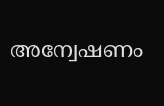അന്വേഷണം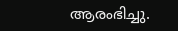ആരംഭിച്ചു.